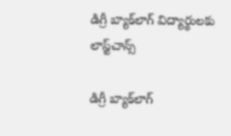డిగ్రీ బ్యాక్‌లాగ్ విద్యార్థులకు లాస్ట్‌చాన్స్

డిగ్రీ బ్యాక్‌లాగ్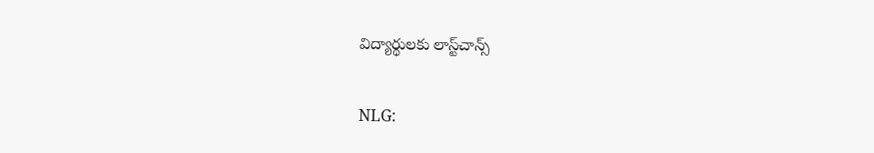విద్యార్థులకు లాస్ట్‌చాన్స్

NLG: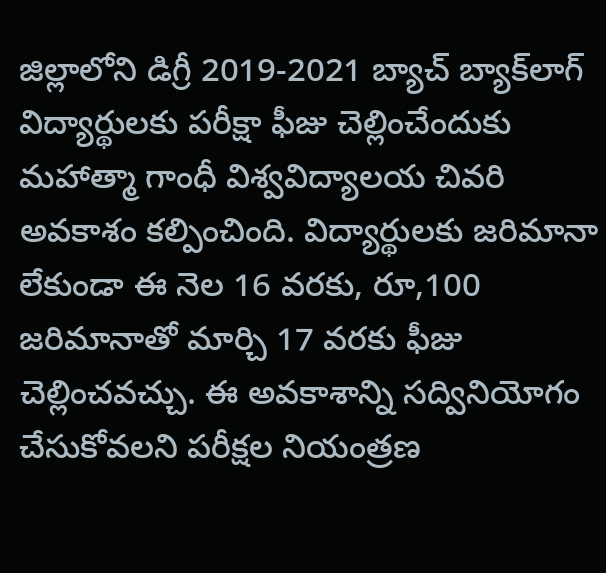జిల్లాలోని డిగ్రీ 2019-2021 బ్యాచ్ బ్యాక్‌లాగ్ విద్యార్థులకు పరీక్షా ఫీజు చెల్లించేందుకు మహాత్మా గాంధీ విశ్వవిద్యాలయ చివరి అవకాశం కల్పించింది. విద్యార్థులకు జరిమానా లేకుండా ఈ నెల 16 వరకు, రూ,100 జరిమానాతో మార్చి 17 వరకు ఫీజు చెల్లించవచ్చు. ఈ అవకాశాన్ని సద్వినియోగం చేసుకోవలని పరీక్షల నియంత్రణ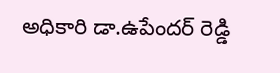అధికారి డా.ఉపేందర్ రెడ్డి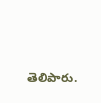తెలిపారు.